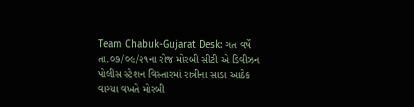Team Chabuk-Gujarat Desk: ગત વર્ષે તા.૦૭/૦૯/૨૧ના રોજ મોરબી સીટી એ ડિવીઝન પોલીસ સ્ટેશન વિસ્તારમાં રાત્રીના સાડા આઠેક વાગ્યા વખતે મોરબી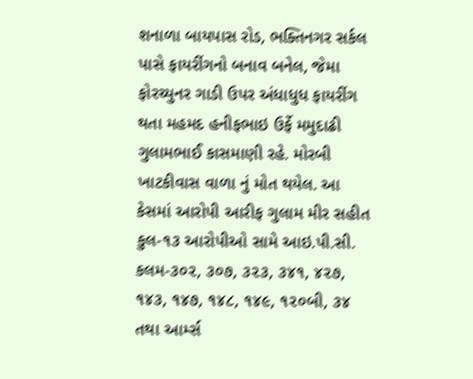શનાળા બાયપાસ રોડ, ભક્તિનગર સર્કલ પાસે ફાયરીંગનો બનાવ બનેલ, જેમા ફોરચ્યુનર ગાડી ઉપર અંધાધુધ ફાયરીંગ થતા મહમદ હનીફભાઇ ઉર્ફે મમુદાઢી ગુલામભાઈ કાસમાણી રહે. મોરબી ખાટકીવાસ વાળા નું મોત થયેલ. આ કેસમાં આરોપી આરીફ ગુલામ મીર સહીત કુલ-૧૩ આરોપીઓ સામે આઇ.પી.સી. કલમ-૩૦૨, ૩૦૭, ૩૨૩, ૩૪૧, ૪૨૭, ૧૪૩, ૧૪૭, ૧૪૮, ૧૪૯, ૧૨૦બી, ૩૪ તથા આર્મ્સ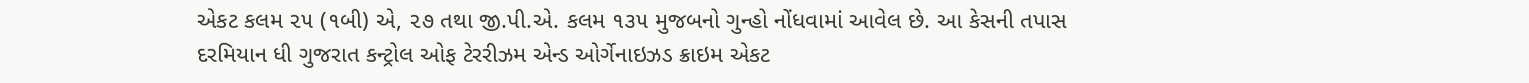એકટ કલમ ૨૫ (૧બી) એ, ૨૭ તથા જી.પી.એ. કલમ ૧૩૫ મુજબનો ગુન્હો નોંધવામાં આવેલ છે. આ કેસની તપાસ દરમિયાન ધી ગુજરાત કન્ટ્રોલ ઓફ ટેરરીઝમ એન્ડ ઓર્ગેનાઇઝડ ક્રાઇમ એકટ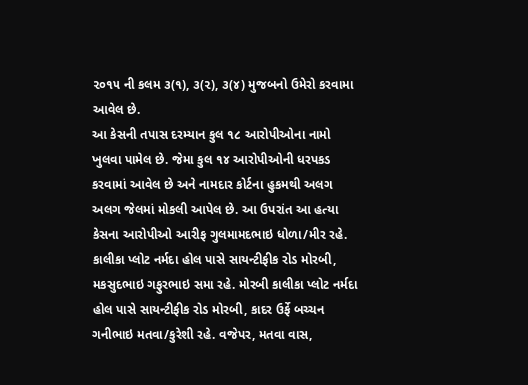૨૦૧૫ ની કલમ ૩(૧), ૩(૨), ૩(૪) મુજબનો ઉમેરો કરવામા આવેલ છે.
આ કેસની તપાસ દરમ્યાન કુલ ૧૮ આરોપીઓના નામો ખુલવા પામેલ છે. જેમા કુલ ૧૪ આરોપીઓની ધરપકડ કરવામાં આવેલ છે અને નામદાર કોર્ટના હુકમથી અલગ અલગ જેલમાં મોકલી આપેલ છે. આ ઉપરાંત આ હત્યા કેસના આરોપીઓ આરીફ ગુલમામદભાઇ ધોળા/મીર રહે. કાલીકા પ્લોટ નર્મદા હોલ પાસે સાયન્ટીફીક રોડ મોરબી, મકસુદભાઇ ગફુરભાઇ સમા રહે. મોરબી કાલીકા પ્લોટ નર્મદા હોલ પાસે સાયન્ટીફીક રોડ મોરબી, કાદર ઉર્ફે બચ્ચન ગનીભાઇ મતવા/કુરેશી રહે. વજેપર, મતવા વાસ,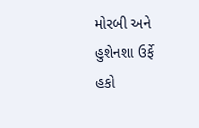મોરબી અને હુશેનશા ઉર્ફે હકો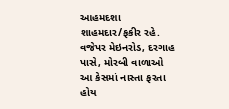આહમદશા શાહમદાર/ફકીર રહે. વજેપર મેઇનરોડ, દરગાહ પાસે, મોરબી વાળાઓ આ કેસમાં નાસ્તા ફરતા હોય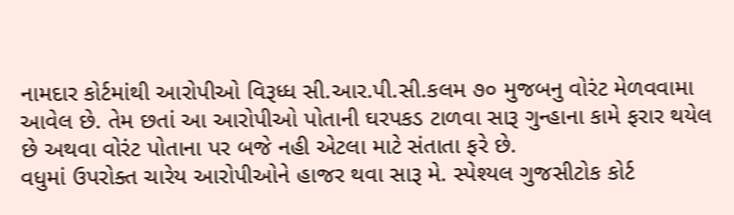નામદાર કોર્ટમાંથી આરોપીઓ વિરૂધ્ધ સી.આર.પી.સી.કલમ ૭૦ મુજબનુ વોરંટ મેળવવામા આવેલ છે. તેમ છતાં આ આરોપીઓ પોતાની ઘરપકડ ટાળવા સારૂ ગુન્હાના કામે ફરાર થયેલ છે અથવા વોરંટ પોતાના પર બજે નહી એટલા માટે સંતાતા ફરે છે.
વધુમાં ઉપરોક્ત ચારેય આરોપીઓને હાજર થવા સારૂ મે. સ્પેશ્યલ ગુજસીટોક કોર્ટ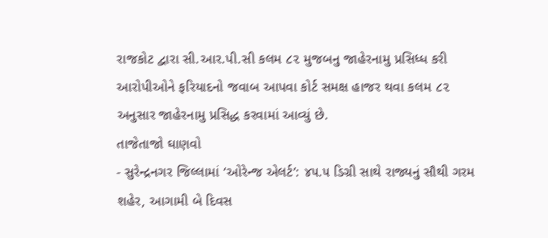રાજકોટ દ્વારા સી.આર.પી.સી કલમ ૮૨ મુજબનુ જાહેરનામુ પ્રસિધ્ધ કરી આરોપીઓને ફરિયાદનો જવાબ આપવા કોર્ટ સમક્ષ હાજર થવા કલમ ૮૨ અનુસાર જાહેરનામુ પ્રસિદ્ધ કરવામાં આવ્યું છે.
તાજેતાજો ઘાણવો
- સુરેન્દ્રનગર જિલ્લામાં ‘ઓરેન્જ એલર્ટ’: ૪૫.૫ ડિગ્રી સાથે રાજ્યનું સૌથી ગરમ શહેર, આગામી બે દિવસ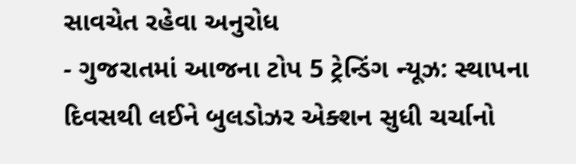સાવચેત રહેવા અનુરોધ
- ગુજરાતમાં આજના ટોપ 5 ટ્રેન્ડિંગ ન્યૂઝ: સ્થાપના દિવસથી લઈને બુલડોઝર એક્શન સુધી ચર્ચાનો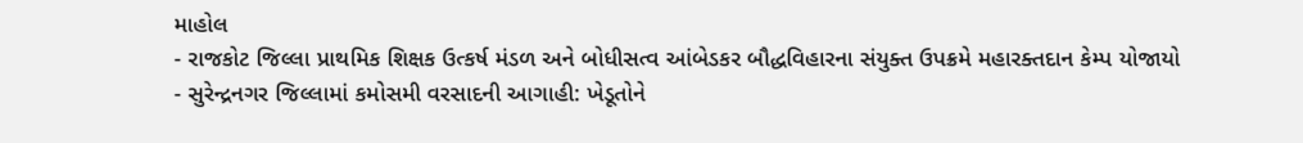માહોલ
- રાજકોટ જિલ્લા પ્રાથમિક શિક્ષક ઉત્કર્ષ મંડળ અને બોધીસત્વ આંબેડકર બૌદ્ધવિહારના સંયુક્ત ઉપક્રમે મહારક્તદાન કેમ્પ યોજાયો
- સુરેન્દ્રનગર જિલ્લામાં કમોસમી વરસાદની આગાહી: ખેડૂતોને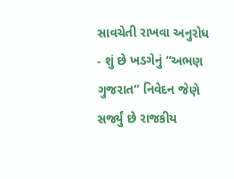સાવચેતી રાખવા અનુરોધ
- શું છે ખડગેનું “અભણ ગુજરાત” નિવેદન જેણે સર્જ્યું છે રાજકીય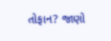તોફાન? જાણો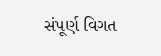સંપૂર્ણ વિગત